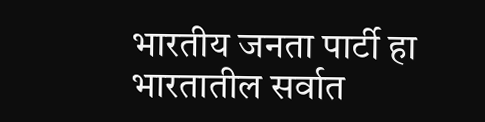भारतीय जनता पार्टी हा भारतातील सर्वात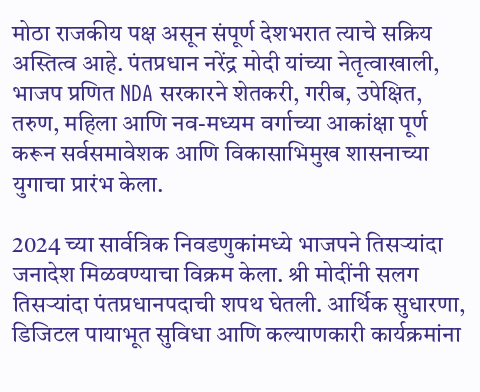मोठा राजकीय पक्ष असून संपूर्ण देशभरात त्याचे सक्रिय अस्तित्व आहे. पंतप्रधान नरेंद्र मोदी यांच्या नेतृत्वाखाली, भाजप प्रणित NDA सरकारने शेतकरी, गरीब, उपेक्षित, तरुण, महिला आणि नव-मध्यम वर्गाच्या आकांक्षा पूर्ण करून सर्वसमावेशक आणि विकासाभिमुख शासनाच्या युगाचा प्रारंभ केला.

2024 च्या सार्वत्रिक निवडणुकांमध्ये भाजपने तिसऱ्यांदा जनादेश मिळवण्याचा विक्रम केला. श्री मोदींनी सलग तिसऱ्यांदा पंतप्रधानपदाची शपथ घेतली. आर्थिक सुधारणा, डिजिटल पायाभूत सुविधा आणि कल्याणकारी कार्यक्रमांना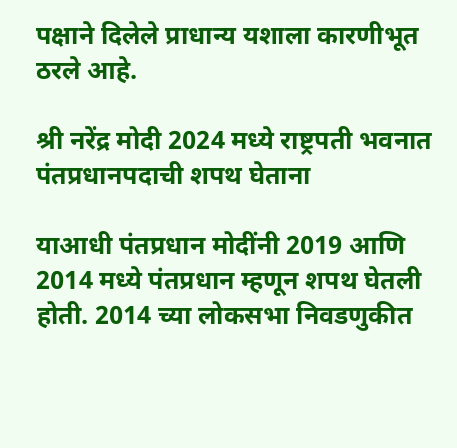पक्षाने दिलेले प्राधान्य यशाला कारणीभूत ठरले आहे.

श्री नरेंद्र मोदी 2024 मध्ये राष्ट्रपती भवनात पंतप्रधानपदाची शपथ घेताना

याआधी पंतप्रधान मोदींनी 2019 आणि 2014 मध्ये पंतप्रधान म्हणून शपथ घेतली होती. 2014 च्या लोकसभा निवडणुकीत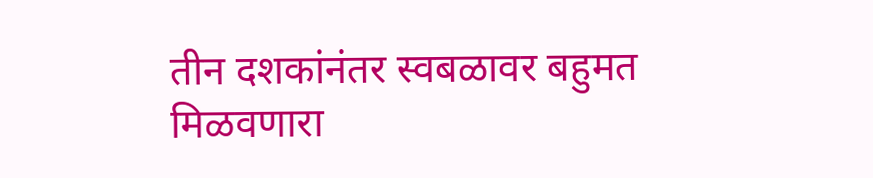तीन दशकांनंतर स्वबळावर बहुमत मिळवणारा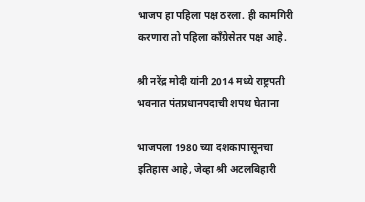भाजप हा पहिला पक्ष ठरला. ही कामगिरी करणारा तो पहिला काँग्रेसेतर पक्ष आहे.

श्री नरेंद्र मोदी यांनी 2014 मध्ये राष्ट्रपती भवनात पंतप्रधानपदाची शपथ घेताना

भाजपला 1980 च्या दशकापासूनचा इतिहास आहे, जेव्हा श्री अटलबिहारी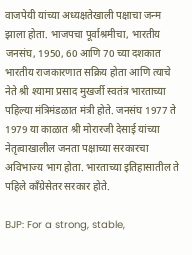वाजपेयी यांच्या अध्यक्षतेखाली पक्षाचा जन्म झाला होता. भाजपचा पूर्वाश्रमीचा, भारतीय जनसंघ, 1950, 60 आणि 70 च्या दशकात भारतीय राजकारणात सक्रिय होता आणि त्याचे नेते श्री श्यामा प्रसाद मुखर्जी स्वतंत्र भारताच्या पहिल्या मंत्रिमंडळात मंत्री होते. जनसंघ 1977 ते 1979 या काळात श्री मोरारजी देसाई यांच्या नेतृत्वाखालील जनता पक्षाच्या सरकारचा अविभाज्य भाग होता. भारताच्या इतिहासातील ते पहिले काँग्रेसेतर सरकार होते.

BJP: For a strong, stable,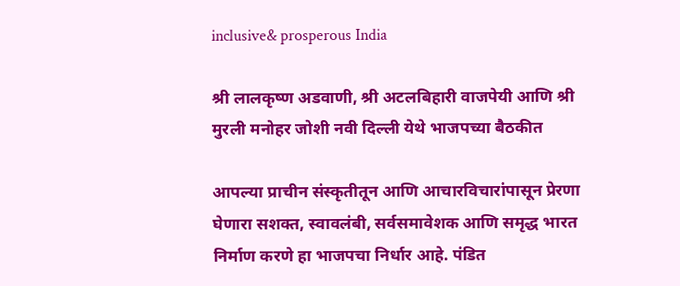inclusive& prosperous India

श्री लालकृष्ण अडवाणी, श्री अटलबिहारी वाजपेयी आणि श्री मुरली मनोहर जोशी नवी दिल्ली येथे भाजपच्या बैठकीत

आपल्या प्राचीन संस्कृतीतून आणि आचारविचारांपासून प्रेरणा घेणारा सशक्त, स्वावलंबी, सर्वसमावेशक आणि समृद्ध भारत निर्माण करणे हा भाजपचा निर्धार आहे. पंडित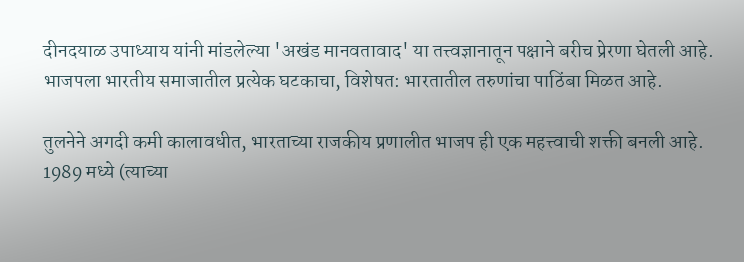दीनदयाळ उपाध्याय यांनी मांडलेल्या 'अखंड मानवतावाद' या तत्त्वज्ञानातून पक्षाने बरीच प्रेरणा घेतली आहे. भाजपला भारतीय समाजातील प्रत्येक घटकाचा, विशेषत: भारतातील तरुणांचा पाठिंबा मिळत आहे.

तुलनेने अगदी कमी कालावधीत, भारताच्या राजकीय प्रणालीत भाजप ही एक महत्त्वाची शक्ती बनली आहे. 1989 मध्ये (त्याच्या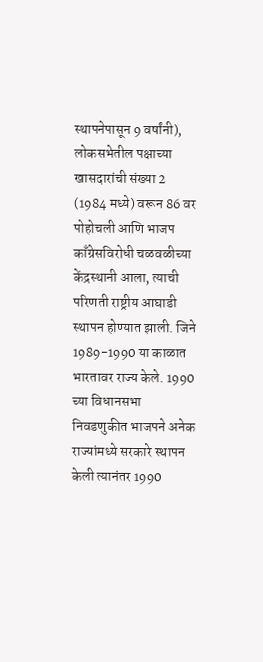स्थापनेपासून 9 वर्षांनी), लोकसभेतील पक्षाच्या खासदारांची संख्या 2 (1984 मध्ये) वरून 86 वर पोहोचली आणि भाजप काँग्रेसविरोधी चळवळीच्या केंद्रस्थानी आला, त्याची परिणती राष्ट्रीय आघाडी स्थापन होण्यात झाली. जिने 1989-1990 या काळात भारतावर राज्य केले. 1990 च्या विधानसभा निवडणुकीत भाजपने अनेक राज्यांमध्ये सरकारे स्थापन केली त्यानंतर 1990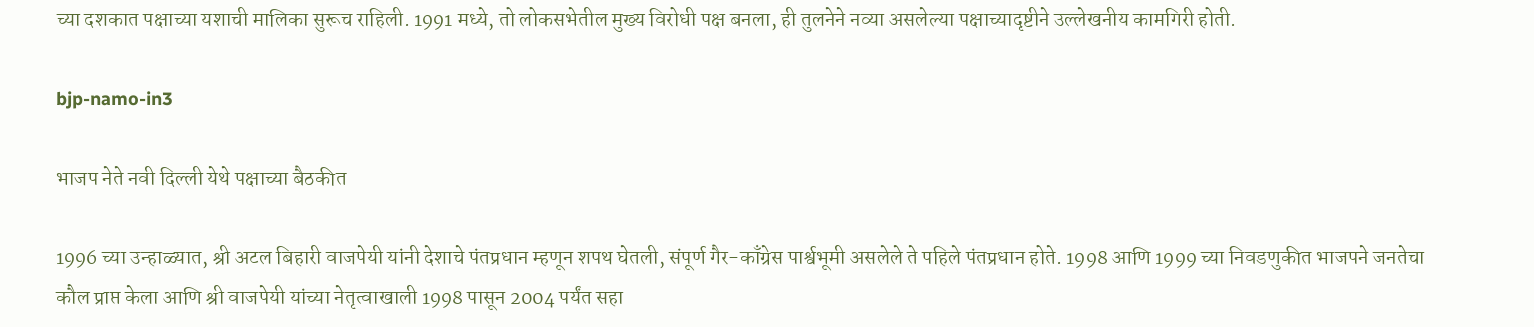च्या दशकात पक्षाच्या यशाची मालिका सुरूच राहिली. 1991 मध्ये, तो लोकसभेतील मुख्य विरोधी पक्ष बनला, ही तुलनेने नव्या असलेल्या पक्षाच्यादृष्टीने उल्लेखनीय कामगिरी होती.

bjp-namo-in3

भाजप नेते नवी दिल्ली येथे पक्षाच्या बैठकीत

1996 च्या उन्हाळ्यात, श्री अटल बिहारी वाजपेयी यांनी देशाचे पंतप्रधान म्हणून शपथ घेतली, संपूर्ण गैर-काँग्रेस पार्श्वभूमी असलेले ते पहिले पंतप्रधान होते. 1998 आणि 1999 च्या निवडणुकीत भाजपने जनतेचा कौल प्राप्त केला आणि श्री वाजपेयी यांच्या नेतृत्वाखाली 1998 पासून 2004 पर्यंत सहा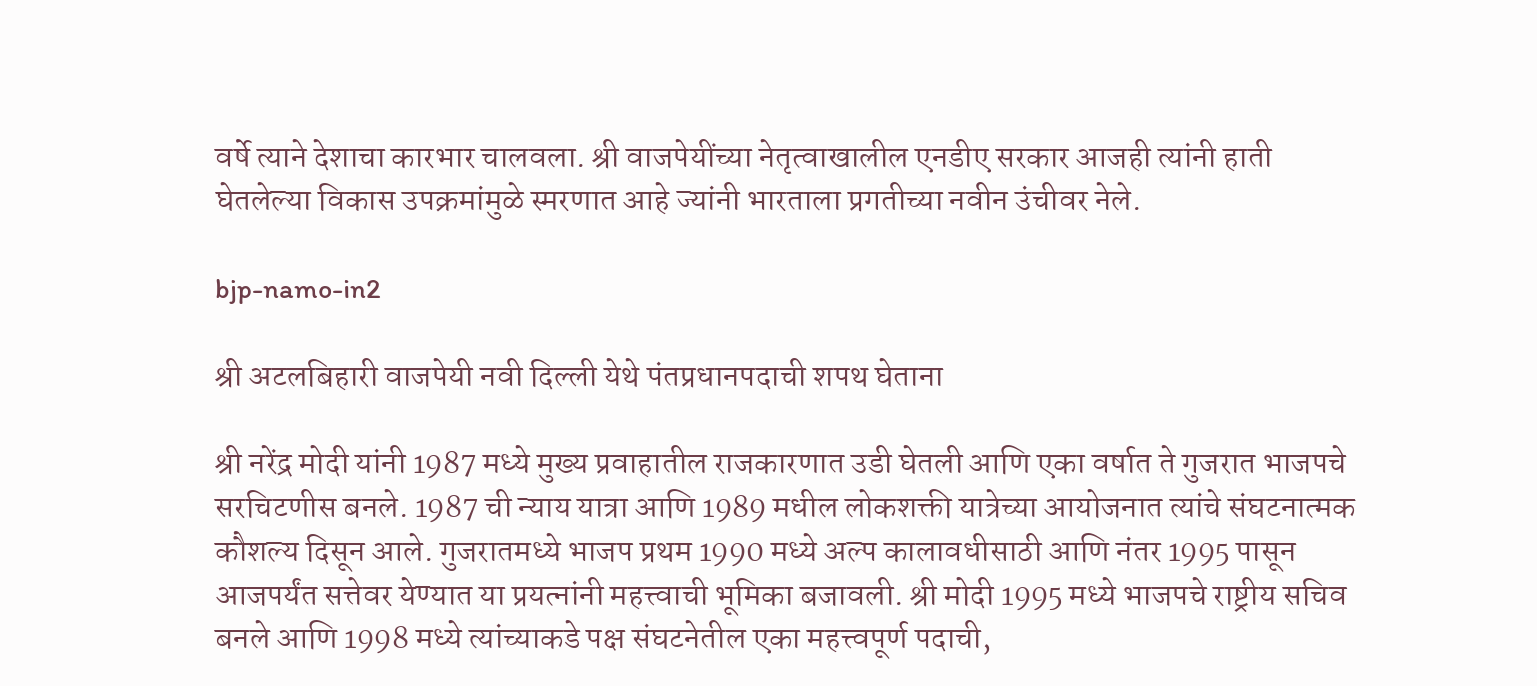वर्षे त्याने देशाचा कारभार चालवला. श्री वाजपेयींच्या नेतृत्वाखालील एनडीए सरकार आजही त्यांनी हाती घेतलेल्या विकास उपक्रमांमुळे स्मरणात आहे ज्यांनी भारताला प्रगतीच्या नवीन उंचीवर नेले.

bjp-namo-in2

श्री अटलबिहारी वाजपेयी नवी दिल्ली येथे पंतप्रधानपदाची शपथ घेताना

श्री नरेंद्र मोदी यांनी 1987 मध्ये मुख्य प्रवाहातील राजकारणात उडी घेतली आणि एका वर्षात ते गुजरात भाजपचे सरचिटणीस बनले. 1987 ची न्याय यात्रा आणि 1989 मधील लोकशक्ती यात्रेच्या आयोजनात त्यांचे संघटनात्मक कौशल्य दिसून आले. गुजरातमध्ये भाजप प्रथम 1990 मध्ये अल्प कालावधीसाठी आणि नंतर 1995 पासून आजपर्यंत सत्तेवर येण्यात या प्रयत्नांनी महत्त्वाची भूमिका बजावली. श्री मोदी 1995 मध्ये भाजपचे राष्ट्रीय सचिव बनले आणि 1998 मध्ये त्यांच्याकडे पक्ष संघटनेतील एका महत्त्वपूर्ण पदाची,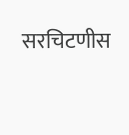सरचिटणीस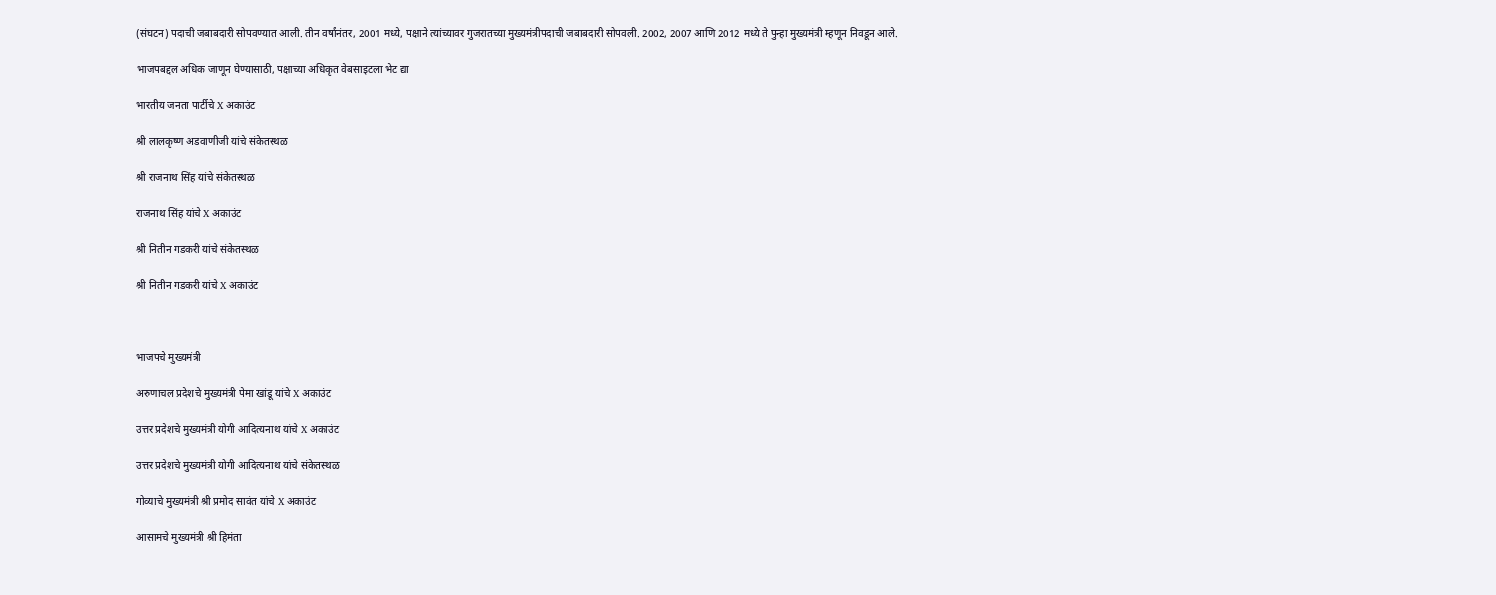(संघटन) पदाची जबाबदारी सोपवण्यात आली. तीन वर्षांनंतर, 2001 मध्ये, पक्षाने त्यांच्यावर गुजरातच्या मुख्यमंत्रीपदाची जबाबदारी सोपवली. 2002, 2007 आणि 2012 मध्ये ते पुन्हा मुख्यमंत्री म्हणून निवडून आले.

भाजपबद्दल अधिक जाणून घेण्यासाठी, पक्षाच्या अधिकृत वेबसाइटला भेट द्या

भारतीय जनता पार्टीचे X अकाउंट

श्री लालकृष्ण अडवाणीजी यांचे संकेतस्थळ

श्री राजनाथ सिंह यांचे संकेतस्थळ

राजनाथ सिंह यांचे X अकाउंट

श्री नितीन गडकरी यांचे संकेतस्थळ

श्री नितीन गडकरी यांचे X अकाउंट



भाजपचे मुख्यमंत्री

अरुणाचल प्रदेशचे मुख्यमंत्री पेमा खांडू यांचे X अकाउंट

उत्तर प्रदेशचे मुख्यमंत्री योगी आदित्यनाथ यांचे X अकाउंट

उत्तर प्रदेशचे मुख्यमंत्री योगी आदित्यनाथ यांचे संकेतस्थळ

गोव्याचे मुख्यमंत्री श्री प्रमोद सावंत यांचे X अकाउंट

आसामचे मुख्यमंत्री श्री हिमंता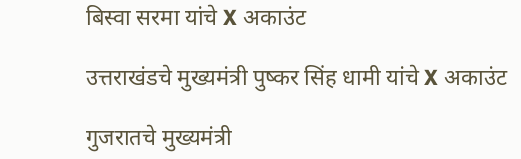बिस्वा सरमा यांचे X अकाउंट

उत्तराखंडचे मुख्यमंत्री पुष्कर सिंह धामी यांचे X अकाउंट

गुजरातचे मुख्यमंत्री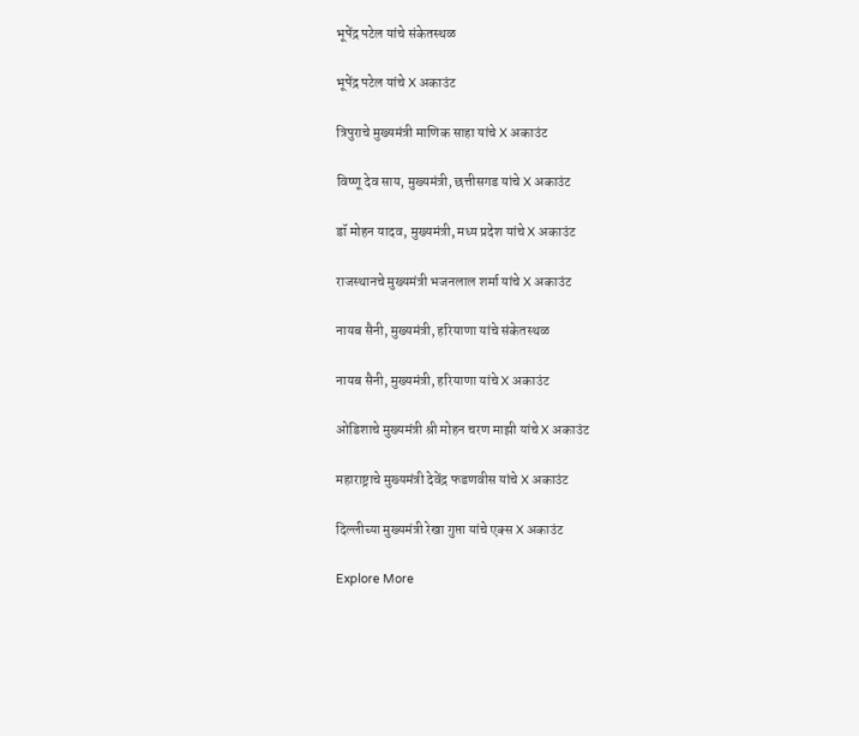भूपेंद्र पटेल यांचे संकेतस्थळ

भूपेंद्र पटेल यांचे X अकाउंट

त्रिपुराचे मुख्यमंत्री माणिक साहा यांचे X अकाउंट

विष्णू देव साय, मुख्यमंत्री, छत्तीसगड यांचे X अकाउंट

डॉ मोहन यादव, मुख्यमंत्री, मध्य प्रदेश यांचे X अकाउंट

राजस्थानचे मुख्यमंत्री भजनलाल शर्मा यांचे X अकाउंट

नायब सैनी, मुख्यमंत्री, हरियाणा यांचे संकेतस्थळ

नायब सैनी, मुख्यमंत्री, हरियाणा यांचे X अकाउंट

ओडिशाचे मुख्यमंत्री श्री मोहन चरण माझी यांचे X अकाउंट

महाराष्ट्राचे मुख्यमंत्री देवेंद्र फडणवीस यांचे X अकाउंट

दिल्लीच्या मुख्यमंत्री रेखा गुप्ता यांचे एक्स X अकाउंट

Explore More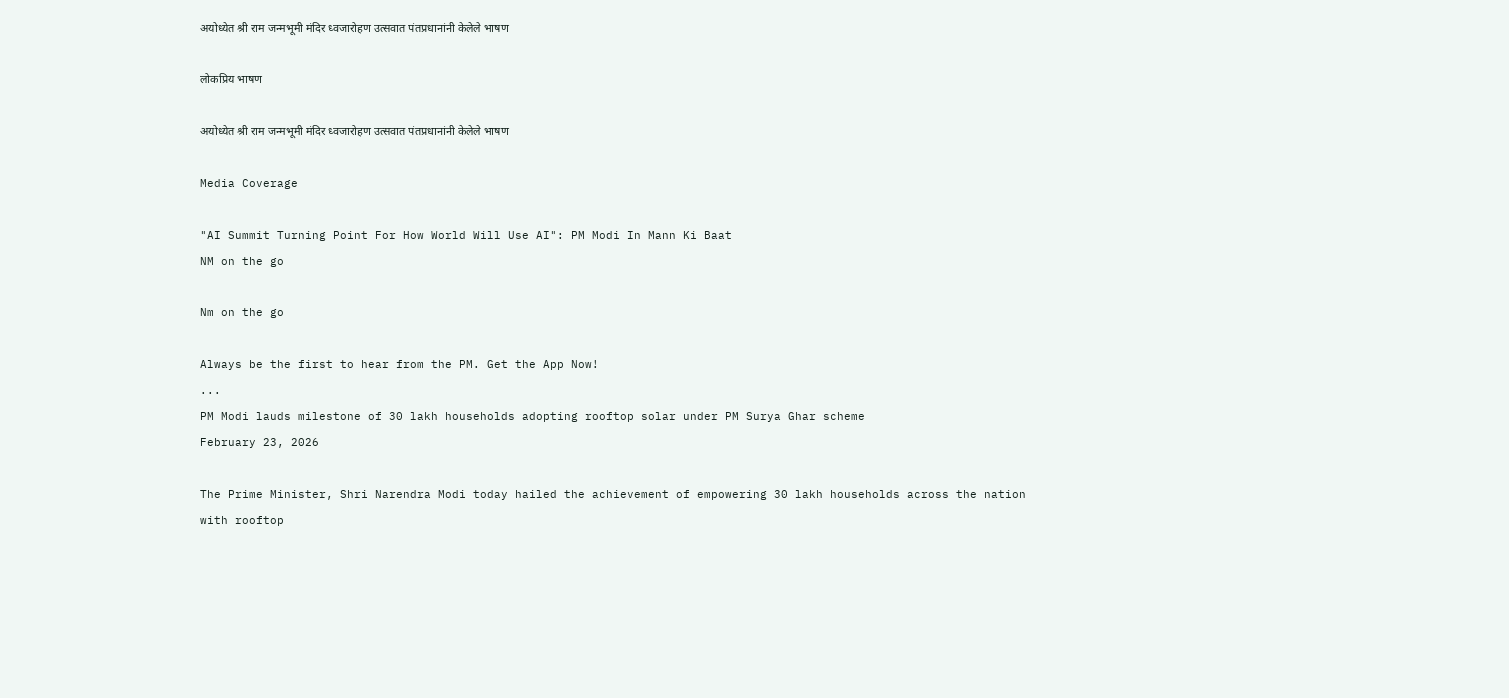अयोध्येत श्री राम जन्मभूमी मंदिर ध्वजारोहण उत्सवात पंतप्रधानांनी केलेले भाषण

लोकप्रिय भाषण

अयोध्येत श्री राम जन्मभूमी मंदिर ध्वजारोहण उत्सवात पंतप्रधानांनी केलेले भाषण

Media Coverage

"AI Summit Turning Point For How World Will Use AI": PM Modi In Mann Ki Baat
NM on the go

Nm on the go

Always be the first to hear from the PM. Get the App Now!
...
PM Modi lauds milestone of 30 lakh households adopting rooftop solar under PM Surya Ghar scheme
February 23, 2026

The Prime Minister, Shri Narendra Modi today hailed the achievement of empowering 30 lakh households across the nation with rooftop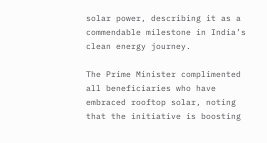solar power, describing it as a commendable milestone in India’s clean energy journey.

The Prime Minister complimented all beneficiaries who have embraced rooftop solar, noting that the initiative is boosting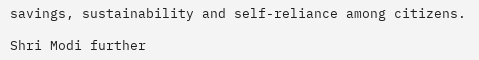savings, sustainability and self-reliance among citizens.

Shri Modi further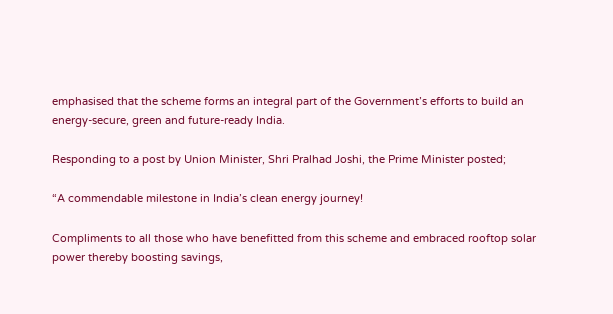emphasised that the scheme forms an integral part of the Government’s efforts to build an energy-secure, green and future-ready India.

Responding to a post by Union Minister, Shri Pralhad Joshi, the Prime Minister posted;

“A commendable milestone in India’s clean energy journey!

Compliments to all those who have benefitted from this scheme and embraced rooftop solar power thereby boosting savings,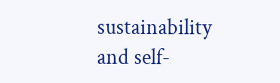sustainability and self-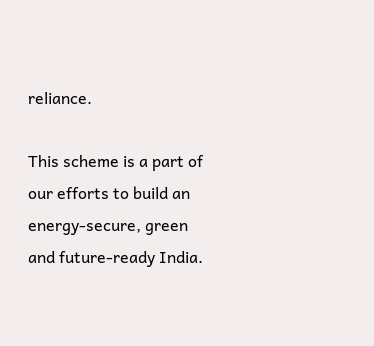reliance.

This scheme is a part of our efforts to build an energy-secure, green and future-ready India.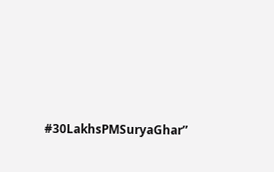#30LakhsPMSuryaGhar”